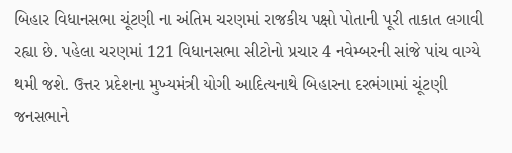બિહાર વિધાનસભા ચૂંટણી ના અંતિમ ચરણમાં રાજકીય પક્ષો પોતાની પૂરી તાકાત લગાવી રહ્યા છે. પહેલા ચરણમાં 121 વિધાનસભા સીટોનો પ્રચાર 4 નવેમ્બરની સાંજે પાંચ વાગ્યે થમી જશે. ઉત્તર પ્રદેશના મુખ્યમંત્રી યોગી આદિત્યનાથે બિહારના દરભંગામાં ચૂંટણી જનસભાને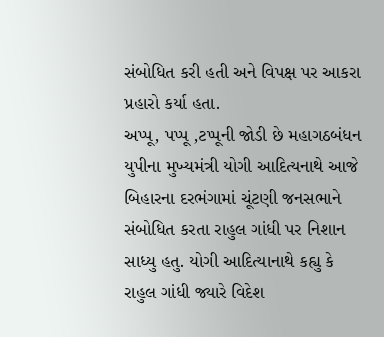સંબોધિત કરી હતી અને વિપક્ષ પર આકરા પ્રહારો કર્યા હતા.
અપ્પૂ, પપ્પૂ ,ટપ્પૂની જોડી છે મહાગઠબંધન
યુપીના મુખ્યમંત્રી યોગી આદિત્યનાથે આજે બિહારના દરભંગામાં ચૂંટણી જનસભાને સંબોધિત કરતા રાહુલ ગાંધી પર નિશાન સાધ્યુ હતુ. યોગી આદિત્યાનાથે કહ્યુ કે રાહુલ ગાંધી જ્યારે વિદેશ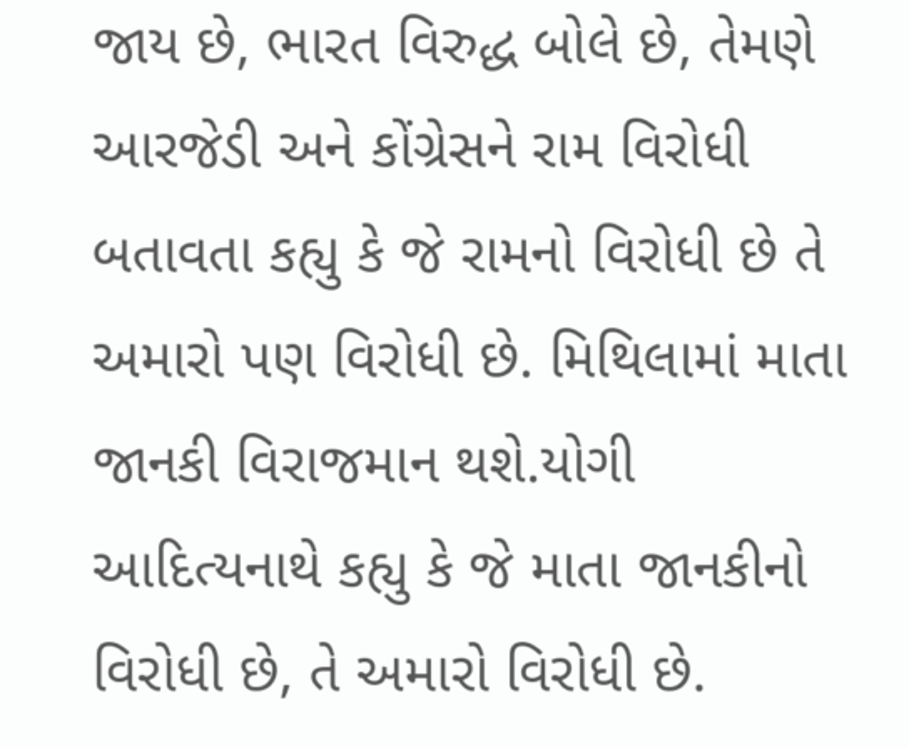જાય છે, ભારત વિરુદ્ધ બોલે છે, તેમણે આરજેડી અને કોંગ્રેસને રામ વિરોધી બતાવતા કહ્યુ કે જે રામનો વિરોધી છે તે અમારો પણ વિરોધી છે. મિથિલામાં માતા જાનકી વિરાજમાન થશે.યોગી આદિત્યનાથે કહ્યુ કે જે માતા જાનકીનો વિરોધી છે, તે અમારો વિરોધી છે.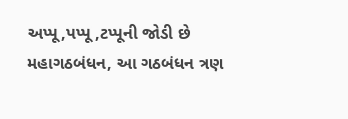અપ્પૂ,પપ્પૂ ,ટપ્પૂની જોડી છે મહાગઠબંધન, આ ગઠબંધન ત્રણ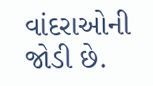વાંદરાઓની જોડી છે.